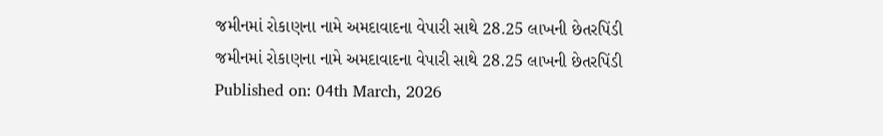જમીનમાં રોકાણના નામે અમદાવાદના વેપારી સાથે 28.25 લાખની છેતરપિંડી
જમીનમાં રોકાણના નામે અમદાવાદના વેપારી સાથે 28.25 લાખની છેતરપિંડી
Published on: 04th March, 2026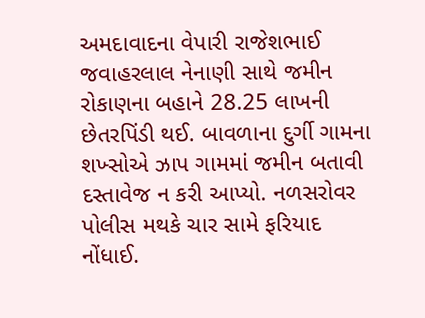અમદાવાદના વેપારી રાજેશભાઈ જવાહરલાલ નેનાણી સાથે જમીન રોકાણના બહાને 28.25 લાખની છેતરપિંડી થઈ. બાવળાના દુર્ગી ગામના શખ્સોએ ઝાપ ગામમાં જમીન બતાવી દસ્તાવેજ ન કરી આપ્યો. નળસરોવર પોલીસ મથકે ચાર સામે ફરિયાદ નોંધાઈ.